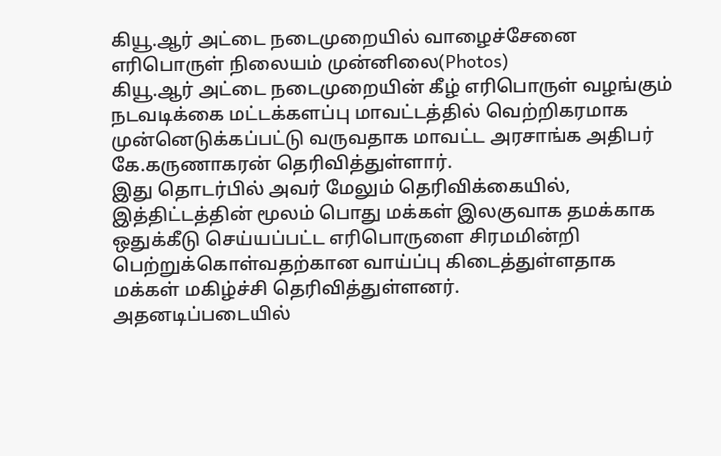கியூ.ஆர் அட்டை நடைமுறையில் வாழைச்சேனை எரிபொருள் நிலையம் முன்னிலை(Photos)
கியூ.ஆர் அட்டை நடைமுறையின் கீழ் எரிபொருள் வழங்கும் நடவடிக்கை மட்டக்களப்பு மாவட்டத்தில் வெற்றிகரமாக முன்னெடுக்கப்பட்டு வருவதாக மாவட்ட அரசாங்க அதிபர் கே.கருணாகரன் தெரிவித்துள்ளார்.
இது தொடர்பில் அவர் மேலும் தெரிவிக்கையில்,
இத்திட்டத்தின் மூலம் பொது மக்கள் இலகுவாக தமக்காக ஒதுக்கீடு செய்யப்பட்ட எரிபொருளை சிரமமின்றி பெற்றுக்கொள்வதற்கான வாய்ப்பு கிடைத்துள்ளதாக மக்கள் மகிழ்ச்சி தெரிவித்துள்ளனர்.
அதனடிப்படையில்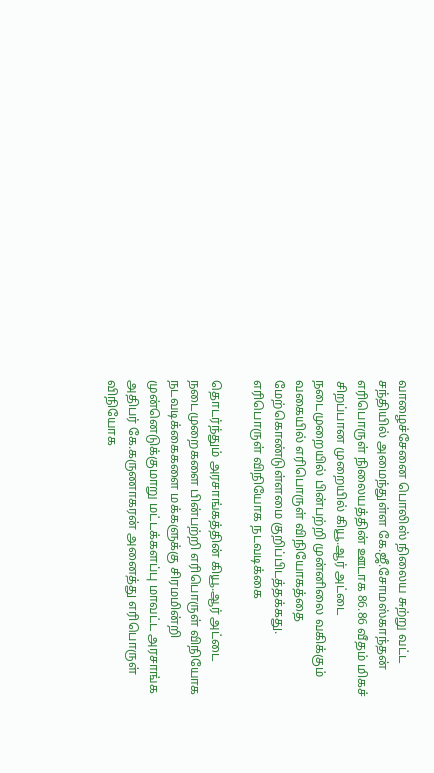வாழைச்சேனை பொலிஸ் நிலைய சுற்று வட்ட சந்தியில் அமைந்துள்ள கே.ஜீ.சோமஸ்காந்தன் எரிபொருள் நிலையத்தின் ஊடாக 86.86 வீதம் மிகச் சிறப்பான முறையில் கியூ.ஆர் அட்டை நடைமுறையில் பின்பற்றி முன்னிலை வகிக்கும் வகையில் எரிபொருள் விநியோகத்தை மேற்கொண்டுள்ளமை குறிப்பிடத்தக்கது.
எரிபொருள் விநியோக நடவடிக்கை

தொடர்ந்தும் அரசாங்கத்தின் கியூ.ஆர் அட்டை நடைமுறைகளை பின்பற்றி எரிபொருள் விநியோக நடவடிக்கைகளை மக்களுக்கு சிரமமின்றி முன்னெடுக்குமாறு மட்டக்களப்பு மாவட்ட அரசாங்க அதிபர் கே.கருணாகரன் அனைத்து எரிபொருள் விநியோக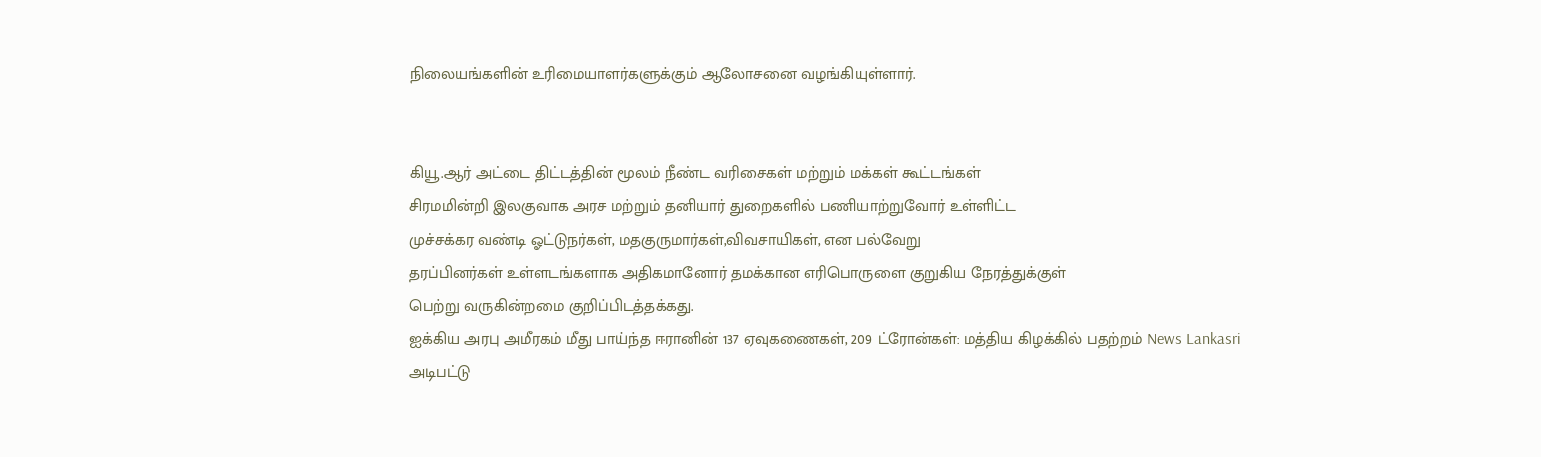நிலையங்களின் உரிமையாளர்களுக்கும் ஆலோசனை வழங்கியுள்ளார்.


கியூ.ஆர் அட்டை திட்டத்தின் மூலம் நீண்ட வரிசைகள் மற்றும் மக்கள் கூட்டங்கள்
சிரமமின்றி இலகுவாக அரச மற்றும் தனியார் துறைகளில் பணியாற்றுவோர் உள்ளிட்ட
முச்சக்கர வண்டி ஓட்டுநர்கள், மதகுருமார்கள்,விவசாயிகள், என பல்வேறு
தரப்பினர்கள் உள்ளடங்களாக அதிகமானோர் தமக்கான எரிபொருளை குறுகிய நேரத்துக்குள்
பெற்று வருகின்றமை குறிப்பிடத்தக்கது.
ஐக்கிய அரபு அமீரகம் மீது பாய்ந்த ஈரானின் 137 ஏவுகணைகள், 209 ட்ரோன்கள்: மத்திய கிழக்கில் பதற்றம் News Lankasri
அடிபட்டு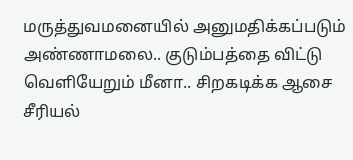மருத்துவமனையில் அனுமதிக்கப்படும் அண்ணாமலை.. குடும்பத்தை விட்டு வெளியேறும் மீனா.. சிறகடிக்க ஆசை சீரியல்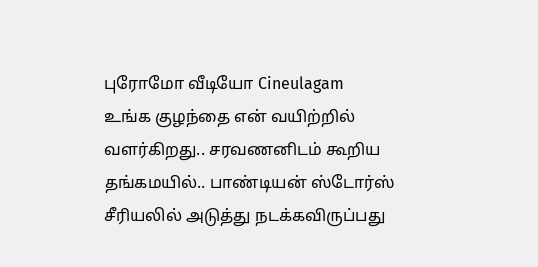புரோமோ வீடியோ Cineulagam
உங்க குழந்தை என் வயிற்றில் வளர்கிறது.. சரவணனிடம் கூறிய தங்கமயில்.. பாண்டியன் ஸ்டோர்ஸ் சீரியலில் அடுத்து நடக்கவிருப்பது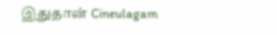இதுதான் Cineulagam